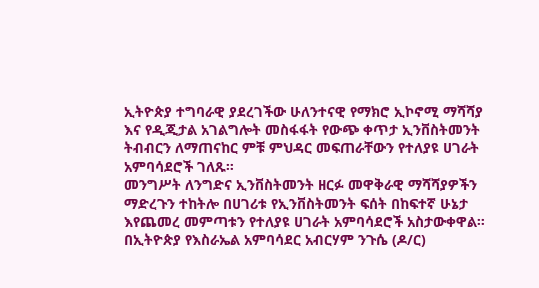ኢትዮጵያ ተግባራዊ ያደረገችው ሁለንተናዊ የማክሮ ኢኮኖሚ ማሻሻያ እና የዲጂታል አገልግሎት መስፋፋት የውጭ ቀጥታ ኢንቨስትመንት ትብብርን ለማጠናከር ምቹ ምህዳር መፍጠራቸውን የተለያዩ ሀገራት አምባሳደሮች ገለጹ።
መንግሥት ለንግድና ኢንቨስትመንት ዘርፉ መዋቅራዊ ማሻሻያዎችን ማድረጉን ተከትሎ በሀገሪቱ የኢንቨስትመንት ፍሰት በከፍተኛ ሁኔታ እየጨመረ መምጣቱን የተለያዩ ሀገራት አምባሳደሮች አስታውቀዋል።
በኢትዮጵያ የእስራኤል አምባሳደር አብርሃም ንጉሴ (ዶ/ር)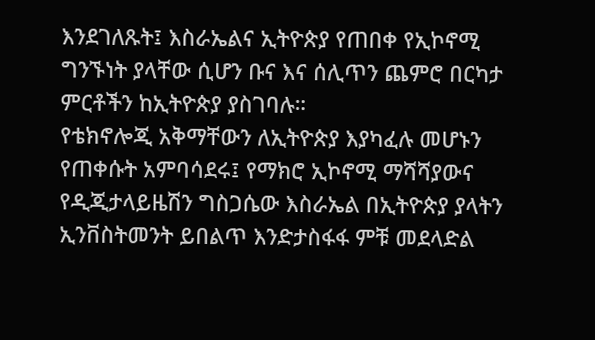እንደገለጹት፤ እስራኤልና ኢትዮጵያ የጠበቀ የኢኮኖሚ ግንኙነት ያላቸው ሲሆን ቡና እና ሰሊጥን ጨምሮ በርካታ ምርቶችን ከኢትዮጵያ ያስገባሉ።
የቴክኖሎጂ አቅማቸውን ለኢትዮጵያ እያካፈሉ መሆኑን የጠቀሱት አምባሳደሩ፤ የማክሮ ኢኮኖሚ ማሻሻያውና የዲጂታላይዜሽን ግስጋሴው እስራኤል በኢትዮጵያ ያላትን ኢንቨስትመንት ይበልጥ እንድታስፋፋ ምቹ መደላድል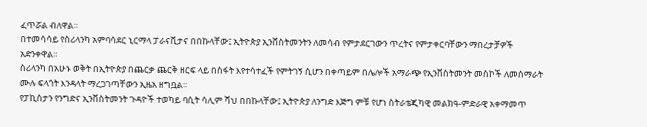ፈጥሯል ብለዋል።
በተመሳሳይ የስሪላንካ አምባሳደር ኒርማላ ፓራናቪታና በበኩላቸው፤ ኢትዮጵያ ኢንቨስትመንትን ለመሳብ የምታደርገውን ጥረትና የምታቀርባቸውን ማበረታቻዎች አድንቀዋል።
ስሪላንካ በአሁኑ ወቅት በኢትዮጵያ በጨርቃ ጨርቅ ዘርፍ ላይ በስፋት እየተሳተፈች የምትገኝ ሲሆን በቀጣይም በሌሎች አማራጭ የኢንቨስትመንት መስኮች ለመሰማራት ሙሉ ፍላጎት እንዳላት ማረጋገጣቸውን ኢዜአ ዘግቧል።
የፓኪስታን የንግድና ኢንቨስትመንት ጉዳዮች ተወካይ ባሲት ሳሊም ሻህ በበኩላቸው፤ ኢትዮጵያ ለንግድ እጅግ ምቹ የሆነ ስትራቴጂካዊ መልክዓ-ምድራዊ አቀማመጥ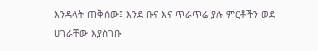እንዳላት ጠቅሰው፤ እንደ ቡና እና ጥራጥሬ ያሉ ምርቶችን ወደ ሀገራቸው እያስገቡ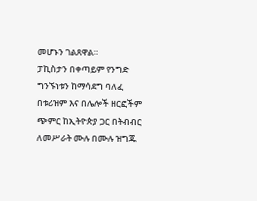መሆኑን ገልጸዋል።
ፓኪስታን በቀጣይም የንግድ ግንኙነቱን ከማሳደግ ባለፈ በቱሪዝም እና በሌሎች ዘርፎችም ጭምር ከኢትዮጵያ ጋር በትብብር ለመሥራት ሙሉ በሙሉ ዝግጁ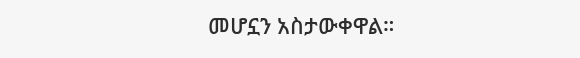መሆኗን አስታውቀዋል።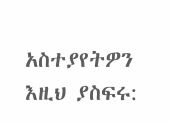አስተያየትዎን እዚህ ያስፍሩ: